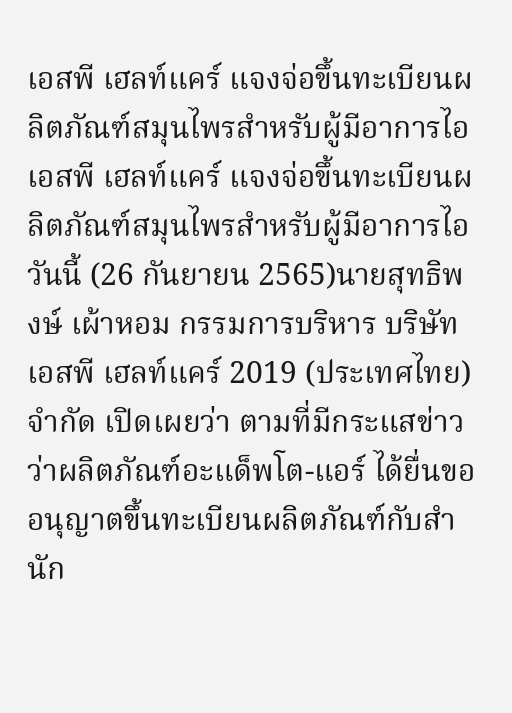เอสพี เฮลท์แคร์ แจงจ่อขึ้นทะเบียนผลิตภัณฑ์สมุนไพรสำหรับผู้มีอาการไอ
เอสพี เฮลท์แคร์ แจงจ่อขึ้นทะเบียนผลิตภัณฑ์สมุนไพรสำหรับผู้มีอาการไอ
วันนี้ (26 กันยายน 2565)นายสุทธิพงษ์ เผ้าหอม กรรมการบริหาร บริษัท เอสพี เฮลท์แคร์ 2019 (ประเทศไทย) จำกัด เปิดเผยว่า ตามที่มีกระแสข่าวว่าผลิตภัณฑ์อะแด็พโต-แอร์ ได้ยื่นขออนุญาตขึ้นทะเบียนผลิตภัณฑ์กับสำนัก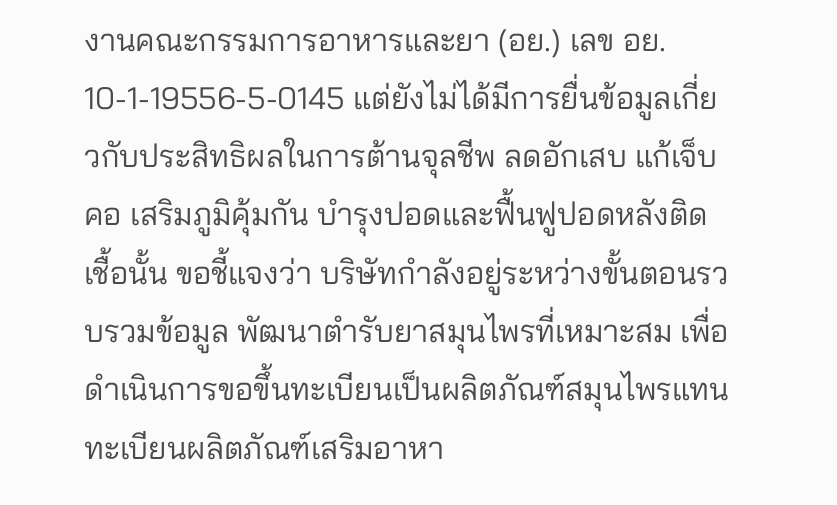งานคณะกรรมการอาหารและยา (อย.) เลข อย. 10-1-19556-5-0145 แต่ยังไม่ได้มีการยื่นข้อมูลเกี่ยวกับประสิทธิผลในการต้านจุลชีพ ลดอักเสบ แก้เจ็บคอ เสริมภูมิคุ้มกัน บำรุงปอดและฟื้นฟูปอดหลังติดเชื้อนั้น ขอชี้แจงว่า บริษัทกำลังอยู่ระหว่างขั้นตอนรวบรวมข้อมูล พัฒนาตำรับยาสมุนไพรที่เหมาะสม เพื่อดำเนินการขอขึ้นทะเบียนเป็นผลิตภัณฑ์สมุนไพรแทนทะเบียนผลิตภัณฑ์เสริมอาหา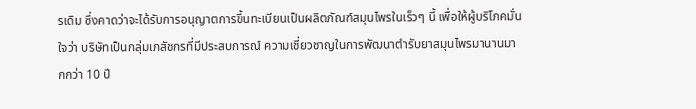รเดิม ซึ่งคาดว่าจะได้รับการอนุญาตการขึ้นทะเบียนเป็นผลิตภัณฑ์สมุนไพรในเร็วๆ นี้ เพื่อให้ผู้บริโภคมั่นใจว่า บริษัทเป็นกลุ่มเภสัชกรที่มีประสบการณ์ ความเชี่ยวชาญในการพัฒนาตำรับยาสมุนไพรมานานมากกว่า 10 ปี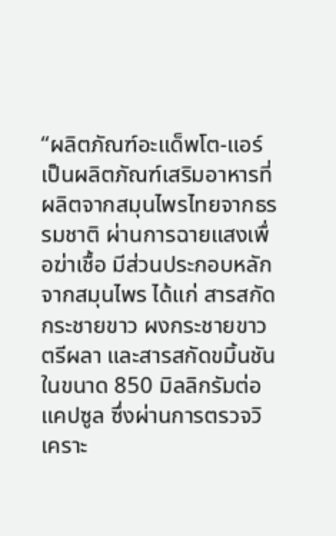“ผลิตภัณฑ์อะแด็พโต-แอร์ เป็นผลิตภัณฑ์เสริมอาหารที่ผลิตจากสมุนไพรไทยจากธรรมชาติ ผ่านการฉายแสงเพื่อฆ่าเชื้อ มีส่วนประกอบหลักจากสมุนไพร ได้แก่ สารสกัดกระชายขาว ผงกระชายขาว ตรีผลา และสารสกัดขมิ้นชัน ในขนาด 850 มิลลิกรัมต่อแคปซูล ซึ่งผ่านการตรวจวิเคราะ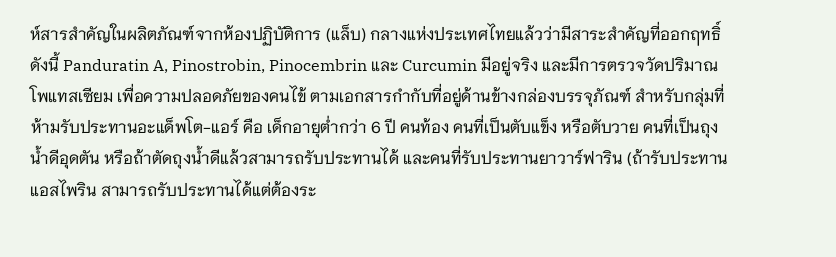ห์สารสำคัญในผลิตภัณฑ์จากห้องปฏิบัติการ (แล็บ) กลางแห่งประเทศไทยแล้วว่ามีสาระสำคัญที่ออกฤทธิ์ ดังนี้ Panduratin A, Pinostrobin, Pinocembrin และ Curcumin มีอยู่จริง และมีการตรวจวัดปริมาณโพแทสเซียม เพื่อความปลอดภัยของคนไข้ ตามเอกสารกำกับที่อยู่ด้านข้างกล่องบรรจุภัณฑ์ สำหรับกลุ่มที่ห้ามรับประทานอะแด็พโต-แอร์ คือ เด็กอายุต่ำกว่า 6 ปี คนท้อง คนที่เป็นตับแข็ง หรือตับวาย คนที่เป็นถุงน้ำดีอุดตัน หรือถ้าตัดถุงน้ำดีแล้วสามารถรับประทานได้ และคนที่รับประทานยาวาร์ฟาริน (ถ้ารับประทานแอสไพริน สามารถรับประทานได้แต่ต้องระ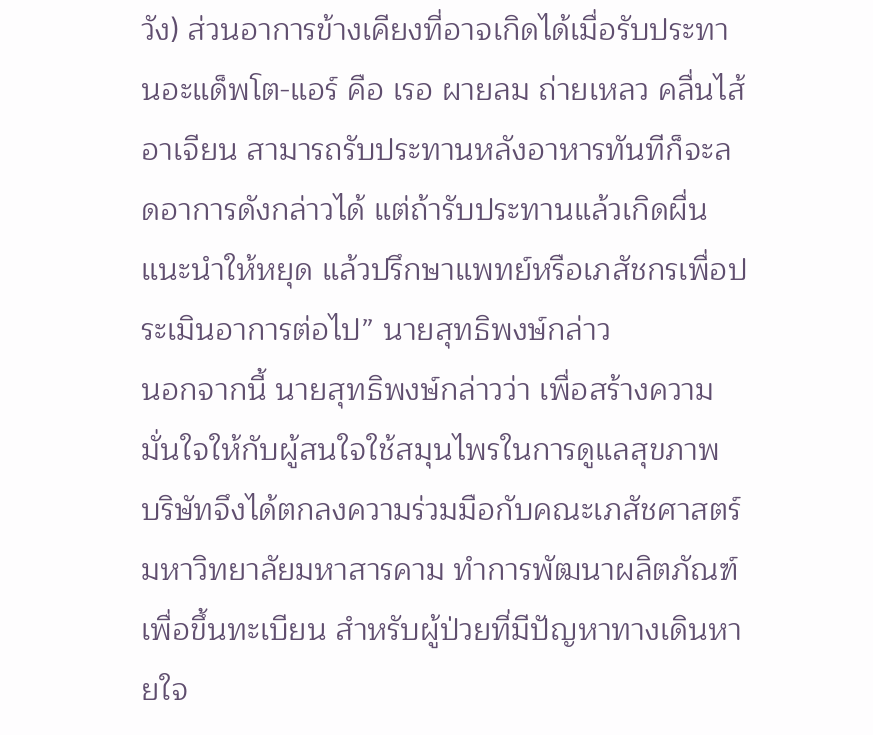วัง) ส่วนอาการข้างเคียงที่อาจเกิดได้เมื่อรับประทานอะแด็พโต-แอร์ คือ เรอ ผายลม ถ่ายเหลว คลื่นไส้ อาเจียน สามารถรับประทานหลังอาหารทันทีก็จะลดอาการดังกล่าวได้ แต่ถ้ารับประทานแล้วเกิดผื่นแนะนำให้หยุด แล้วปรึกษาแพทย์หรือเภสัชกรเพื่อประเมินอาการต่อไป” นายสุทธิพงษ์กล่าว
นอกจากนี้ นายสุทธิพงษ์กล่าวว่า เพื่อสร้างความมั่นใจให้กับผู้สนใจใช้สมุนไพรในการดูแลสุขภาพ บริษัทจึงได้ตกลงความร่วมมือกับคณะเภสัชศาสตร์ มหาวิทยาลัยมหาสารคาม ทำการพัฒนาผลิตภัณฑ์เพื่อขึ้นทะเบียน สำหรับผู้ป่วยที่มีปัญหาทางเดินหายใจ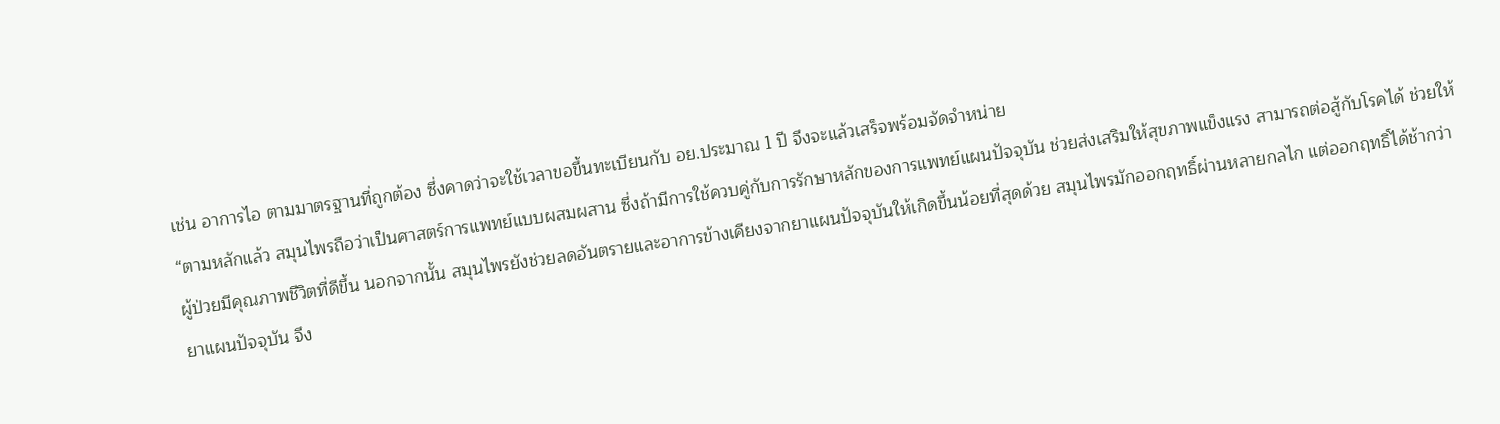เช่น อาการไอ ตามมาตรฐานที่ถูกต้อง ซึ่งคาดว่าจะใช้เวลาขอขึ้นทะเบียนกับ อย.ประมาณ 1 ปี จึงจะแล้วเสร็จพร้อมจัดจำหน่าย
“ตามหลักแล้ว สมุนไพรถือว่าเป็นศาสตร์การแพทย์แบบผสมผสาน ซึ่งถ้ามีการใช้ควบคู่กับการรักษาหลักของการแพทย์แผนปัจจุบัน ช่วยส่งเสริมให้สุขภาพแข็งแรง สามารถต่อสู้กับโรคได้ ช่วยให้ผู้ป่วยมีคุณภาพชีวิตที่ดีขึ้น นอกจากนั้น สมุนไพรยังช่วยลดอันตรายและอาการข้างเคียงจากยาแผนปัจจุบันให้เกิดขึ้นน้อยที่สุดด้วย สมุนไพรมักออกฤทธิ์ผ่านหลายกลไก แต่ออกฤทธิ์ได้ช้ากว่ายาแผนปัจจุบัน จึง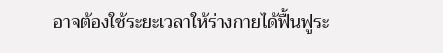อาจต้องใช้ระยะเวลาให้ร่างกายได้ฟื้นฟูระ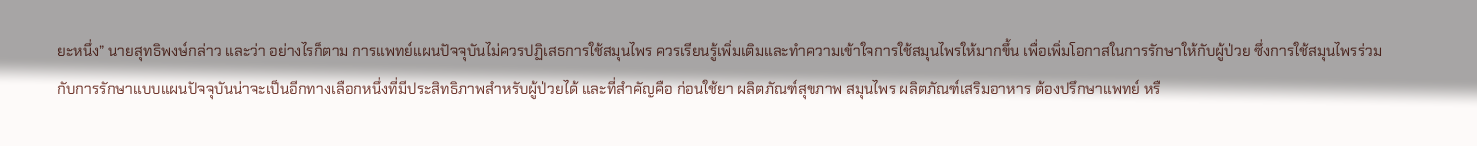ยะหนึ่ง” นายสุทธิพงษ์กล่าว และว่า อย่างไรก็ตาม การแพทย์แผนปัจจุบันไม่ควรปฏิเสธการใช้สมุนไพร ควรเรียนรู้เพิ่มเติมและทำความเข้าใจการใช้สมุนไพรให้มากขึ้น เพื่อเพิ่มโอกาสในการรักษาให้กับผู้ป่วย ซึ่งการใช้สมุนไพรร่วมกับการรักษาแบบแผนปัจจุบันน่าจะเป็นอีกทางเลือกหนึ่งที่มีประสิทธิภาพสำหรับผู้ป่วยได้ และที่สำคัญคือ ก่อนใช้ยา ผลิตภัณฑ์สุขภาพ สมุนไพร ผลิตภัณฑ์เสริมอาหาร ต้องปรึกษาแพทย์ หรื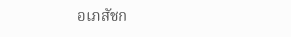อเภสัชก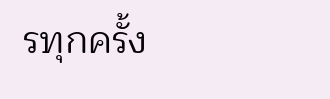รทุกครั้ง